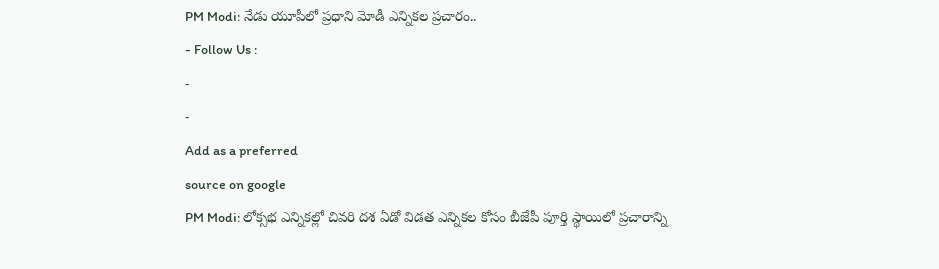PM Modi: నేడు యూపీలో ప్రధాని మోడీ ఎన్నికల ప్రచారం..
- Follow Us :
-
-
Add as a preferred
source on google
PM Modi: లోక్సభ ఎన్నికల్లో చివరి దశ ఏడో విడత ఎన్నికల కోసం బీజేపీ పూర్తి స్థాయిలో ప్రచారాన్ని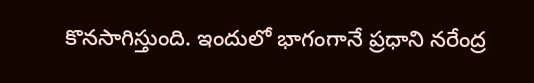కొనసాగిస్తుంది. ఇందులో భాగంగానే ప్రధాని నరేంద్ర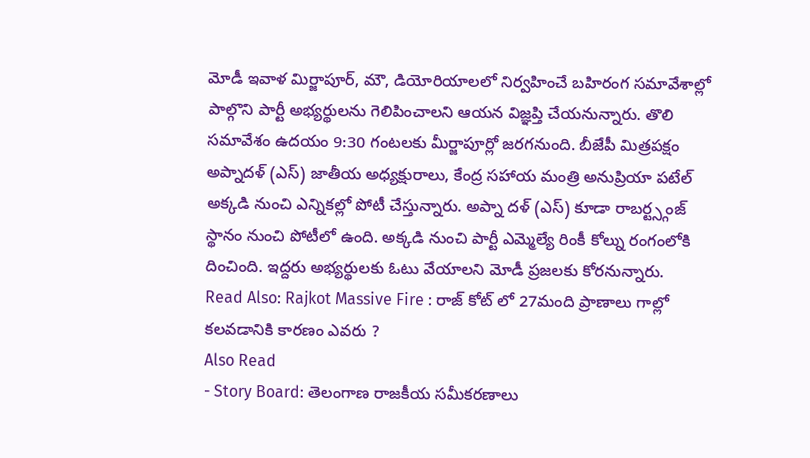మోడీ ఇవాళ మిర్జాపూర్, మౌ, డియోరియాలలో నిర్వహించే బహిరంగ సమావేశాల్లో పాల్గొని పార్టీ అభ్యర్థులను గెలిపించాలని ఆయన విజ్ఞప్తి చేయనున్నారు. తొలి సమావేశం ఉదయం 9:30 గంటలకు మీర్జాపూర్లో జరగనుంది. బీజేపీ మిత్రపక్షం అప్నాదళ్ (ఎస్) జాతీయ అధ్యక్షురాలు, కేంద్ర సహాయ మంత్రి అనుప్రియా పటేల్ అక్కడి నుంచి ఎన్నికల్లో పోటీ చేస్తున్నారు. అప్నా దళ్ (ఎస్) కూడా రాబర్ట్స్గంజ్ స్థానం నుంచి పోటీలో ఉంది. అక్కడి నుంచి పార్టీ ఎమ్మెల్యే రింకీ కోల్ను రంగంలోకి దించింది. ఇద్దరు అభ్యర్థులకు ఓటు వేయాలని మోడీ ప్రజలకు కోరనున్నారు.
Read Also: Rajkot Massive Fire : రాజ్ కోట్ లో 27మంది ప్రాణాలు గాల్లో కలవడానికి కారణం ఎవరు ?
Also Read
- Story Board: తెలంగాణ రాజకీయ సమీకరణాలు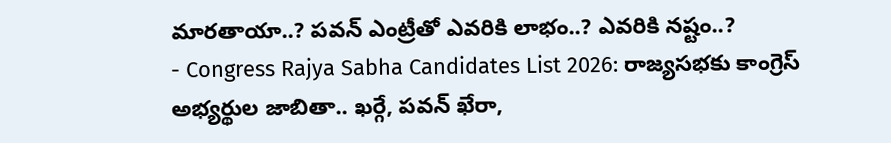మారతాయా..? పవన్ ఎంట్రీతో ఎవరికి లాభం..? ఎవరికి నష్టం..?
- Congress Rajya Sabha Candidates List 2026: రాజ్యసభకు కాంగ్రెస్ అభ్యర్థుల జాబితా.. ఖర్గే, పవన్ ఖేరా,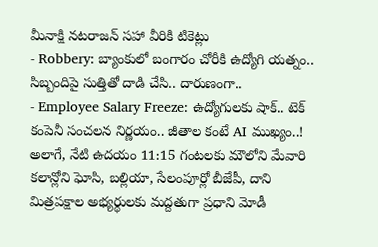మీనాక్షి నటరాజన్ సహా వీరికి టికెట్లు
- Robbery: బ్యాంకులో బంగారం చోరీకి ఉద్యోగి యత్నం.. సిబ్బందిపై సుత్తితో దాడి చేసి.. దారుణంగా..
- Employee Salary Freeze: ఉద్యోగులకు షాక్.. టెక్ కంపెనీ సంచలన నిర్ణయం.. జీతాల కంటే AI ముఖ్యం..!
అలాగే, నేటి ఉదయం 11:15 గంటలకు మౌలోని మేవారి కలాన్లోని ఘోసి, బల్లియా, సేలంపూర్లో బీజేపీ, దాని మిత్రపక్షాల అభ్యర్థులకు మద్దతుగా ప్రధాని మోడీ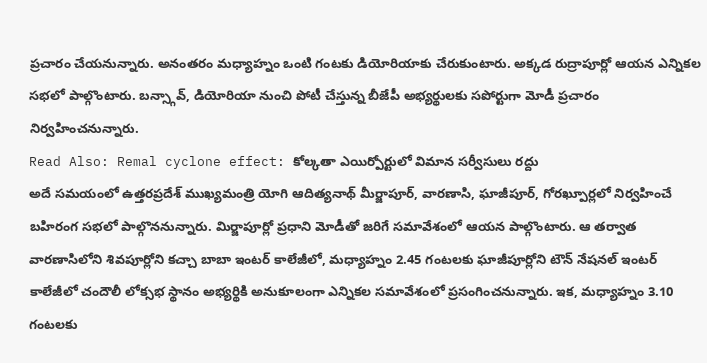ప్రచారం చేయనున్నారు. అనంతరం మధ్యాహ్నం ఒంటి గంటకు డియోరియాకు చేరుకుంటారు. అక్కడ రుద్రాపూర్లో ఆయన ఎన్నికల సభలో పాల్గొంటారు. బన్స్గావ్, డియోరియా నుంచి పోటీ చేస్తున్న బీజేపీ అభ్యర్థులకు సపోర్టుగా మోడీ ప్రచారం నిర్వహించనున్నారు.
Read Also: Remal cyclone effect: కోల్కతా ఎయిర్పోర్టులో విమాన సర్వీసులు రద్దు
అదే సమయంలో ఉత్తరప్రదేశ్ ముఖ్యమంత్రి యోగి ఆదిత్యనాథ్ మీర్జాపూర్, వారణాసి, ఘాజీపూర్, గోరఖ్పూర్లలో నిర్వహించే బహిరంగ సభలో పాల్గొననున్నారు. మిర్జాపూర్లో ప్రధాని మోడీతో జరిగే సమావేశంలో ఆయన పాల్గొంటారు. ఆ తర్వాత వారణాసిలోని శివపూర్లోని కచ్చా బాబా ఇంటర్ కాలేజీలో, మధ్యాహ్నం 2.45 గంటలకు ఘాజీపూర్లోని టౌన్ నేషనల్ ఇంటర్ కాలేజీలో చందౌలీ లోక్సభ స్థానం అభ్యర్థికి అనుకూలంగా ఎన్నికల సమావేశంలో ప్రసంగించనున్నారు. ఇక, మధ్యాహ్నం 3.10 గంటలకు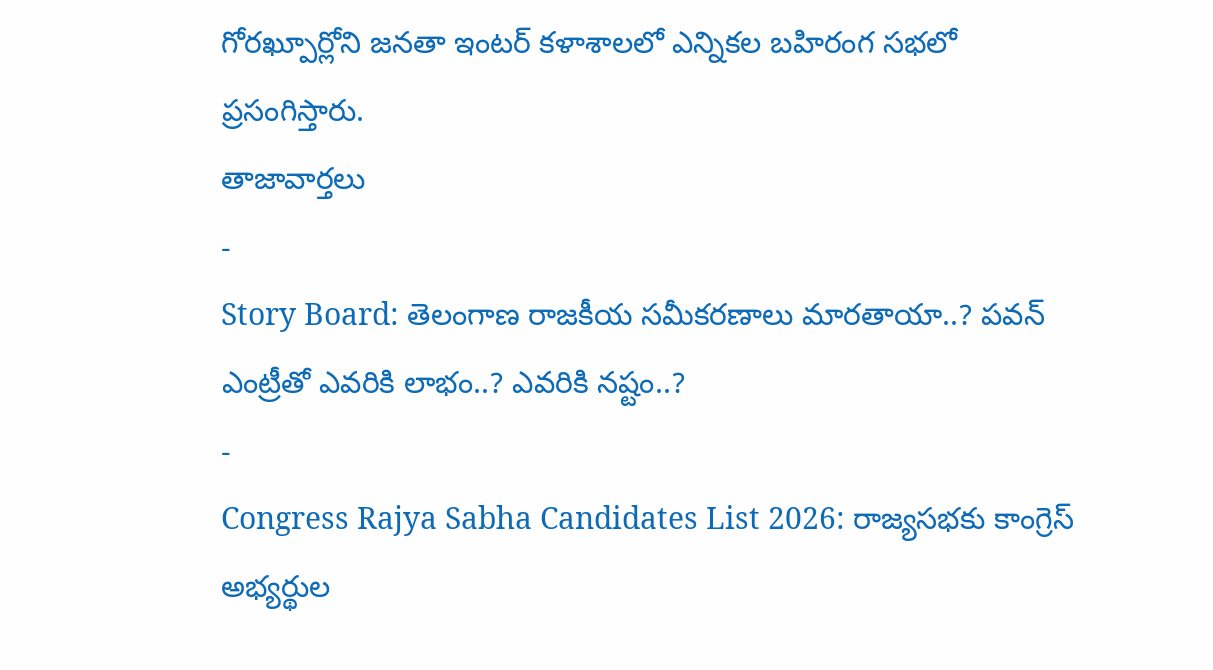గోరఖ్పూర్లోని జనతా ఇంటర్ కళాశాలలో ఎన్నికల బహిరంగ సభలో ప్రసంగిస్తారు.
తాజావార్తలు
-
Story Board: తెలంగాణ రాజకీయ సమీకరణాలు మారతాయా..? పవన్ ఎంట్రీతో ఎవరికి లాభం..? ఎవరికి నష్టం..?
-
Congress Rajya Sabha Candidates List 2026: రాజ్యసభకు కాంగ్రెస్ అభ్యర్థుల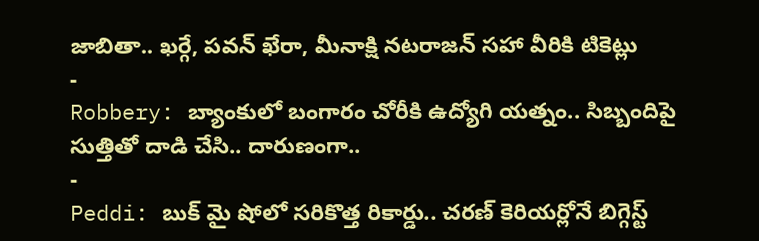జాబితా.. ఖర్గే, పవన్ ఖేరా, మీనాక్షి నటరాజన్ సహా వీరికి టికెట్లు
-
Robbery: బ్యాంకులో బంగారం చోరీకి ఉద్యోగి యత్నం.. సిబ్బందిపై సుత్తితో దాడి చేసి.. దారుణంగా..
-
Peddi: బుక్ మై షోలో సరికొత్త రికార్డు.. చరణ్ కెరియర్లోనే బిగ్గెస్ట్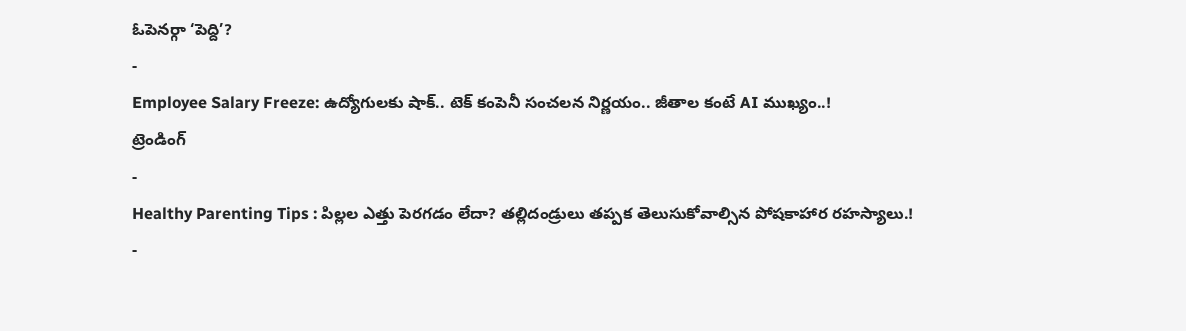ఓపెనర్గా ‘పెద్ది’?
-
Employee Salary Freeze: ఉద్యోగులకు షాక్.. టెక్ కంపెనీ సంచలన నిర్ణయం.. జీతాల కంటే AI ముఖ్యం..!
ట్రెండింగ్
-
Healthy Parenting Tips : పిల్లల ఎత్తు పెరగడం లేదా? తల్లిదండ్రులు తప్పక తెలుసుకోవాల్సిన పోషకాహార రహస్యాలు.!
-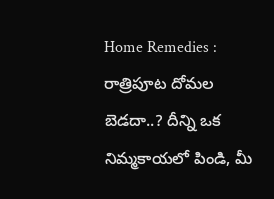Home Remedies : రాత్రిపూట దోమల బెడదా..? దీన్ని ఒక నిమ్మకాయలో పిండి, మీ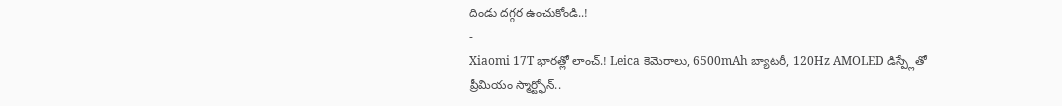దిండు దగ్గర ఉంచుకోండి..!
-
Xiaomi 17T భారత్లో లాంచ్.! Leica కెమెరాలు, 6500mAh బ్యాటరీ, 120Hz AMOLED డిస్ప్లేతో ప్రీమియం స్మార్ట్ఫోన్..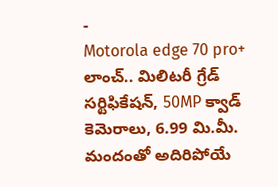-
Motorola edge 70 pro+ లాంచ్.. మిలిటరీ గ్రేడ్ సర్టిఫికేషన్, 50MP క్వాడ్ కెమెరాలు, 6.99 మి.మీ. మందంతో అదిరిపోయే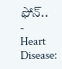ఫోన్..
-
Heart Disease: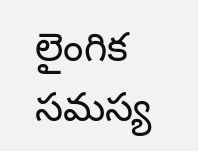లైంగిక సమస్య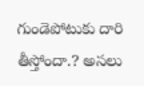గుండెపోటుకు దారి తీస్తోందా.? అసలు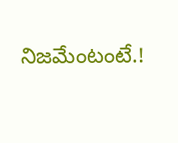నిజమేంటంటే.!